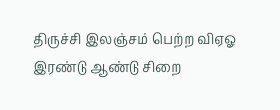திருச்சி இலஞ்சம் பெற்ற விஏஓ இரண்டு ஆண்டு சிறை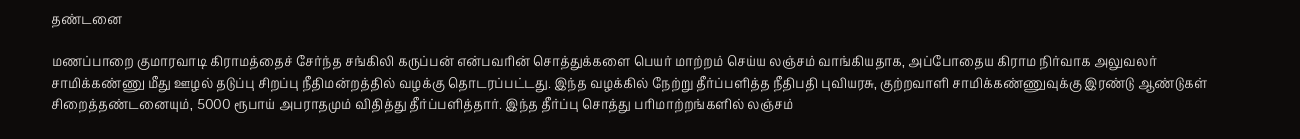தண்டனை

மணப்பாறை குமாரவாடி கிராமத்தைச் சேர்ந்த சங்கிலி கருப்பன் என்பவரின் சொத்துக்களை பெயர் மாற்றம் செய்ய லஞ்சம் வாங்கியதாக, அப்போதைய கிராம நிர்வாக அலுவலர் சாமிக்கண்ணு மீது ஊழல் தடுப்பு சிறப்பு நீதிமன்றத்தில் வழக்கு தொடரப்பட்டது. இந்த வழக்கில் நேற்று தீர்ப்பளித்த நீதிபதி புவியரசு, குற்றவாளி சாமிக்கண்ணுவுக்கு இரண்டு ஆண்டுகள் சிறைத்தண்டனையும், 5000 ரூபாய் அபராதமும் விதித்து தீர்ப்பளித்தார். இந்த தீர்ப்பு சொத்து பரிமாற்றங்களில் லஞ்சம்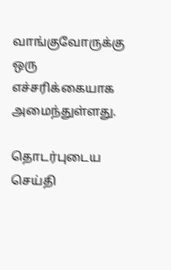வாங்குவோருக்கு ஒரு எச்சரிக்கையாக அமைந்துள்ளது.

தொடர்புடைய செய்தி